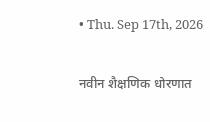• Thu. Sep 17th, 2026

नवीन शैक्षणिक धोरणात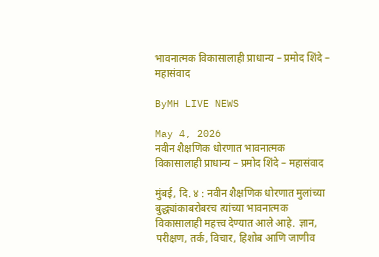भावनात्मक विकासालाही प्राधान्य – प्रमोद शिंदे – महासंवाद

ByMH LIVE NEWS

May 4, 2026
नवीन शैक्षणिक धोरणात भावनात्मक विकासालाही प्राधान्य – प्रमोद शिंदे – महासंवाद

मुंबई, दि. ४ : नवीन शैक्षणिक धोरणात मुलांच्या बुद्ध्यांकाबरोबरच त्यांच्या भावनात्मक विकासालाही महत्त्व देण्यात आले आहे. ज्ञान, परीक्षण, तर्क, विचार, हिशोब आणि जाणीव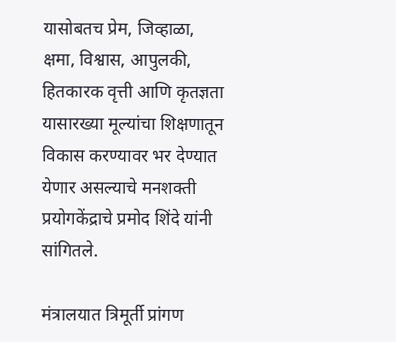यासोबतच प्रेम, जिव्हाळा, क्षमा, विश्वास, आपुलकी, हितकारक वृत्ती आणि कृतज्ञता यासारख्या मूल्यांचा शिक्षणातून विकास करण्यावर भर देण्यात येणार असल्याचे मनशक्ती प्रयोगकेंद्राचे प्रमोद शिंदे यांनी सांगितले.

मंत्रालयात त्रिमूर्ती प्रांगण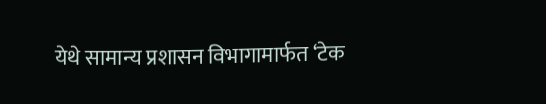येथे सामान्य प्रशासन विभागामार्फत ‘टेक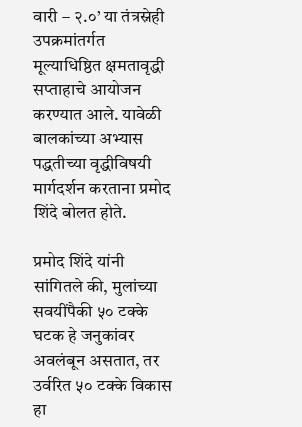वारी – २.०’ या तंत्रस्नेही उपक्रमांतर्गत मूल्याधिष्ठित क्षमतावृद्धी सप्ताहाचे आयोजन करण्यात आले. यावेळी बालकांच्या अभ्यास पद्धतीच्या वृद्धीविषयी मार्गदर्शन करताना प्रमोद शिंदे बोलत होते.

प्रमोद शिंदे यांनी सांगितले की, मुलांच्या सवयींपैकी ५० टक्के घटक हे जनुकांवर अवलंबून असतात, तर उर्वरित ५० टक्के विकास हा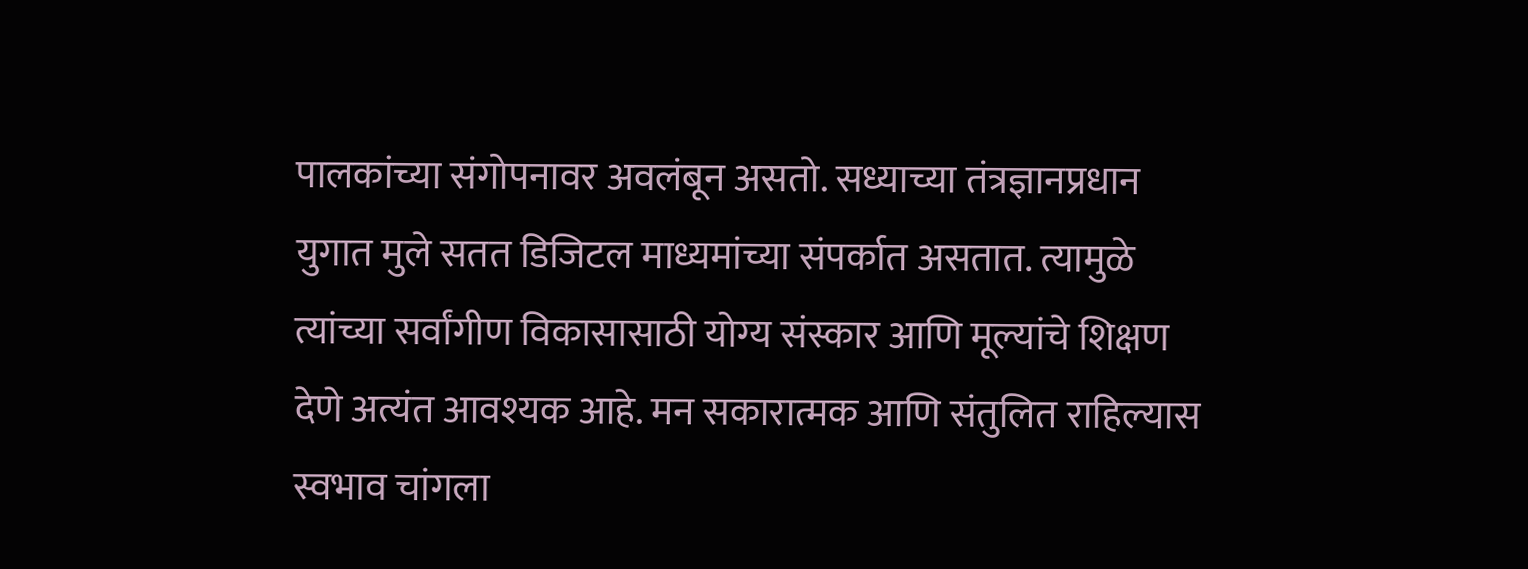पालकांच्या संगोपनावर अवलंबून असतो. सध्याच्या तंत्रज्ञानप्रधान युगात मुले सतत डिजिटल माध्यमांच्या संपर्कात असतात. त्यामुळे त्यांच्या सर्वांगीण विकासासाठी योग्य संस्कार आणि मूल्यांचे शिक्षण देणे अत्यंत आवश्यक आहे. मन सकारात्मक आणि संतुलित राहिल्यास स्वभाव चांगला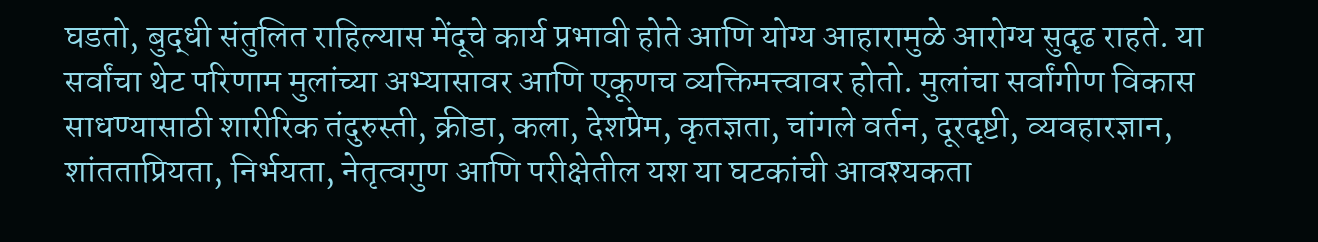घडतो, बुद्धी संतुलित राहिल्यास मेंदूचे कार्य प्रभावी होते आणि योग्य आहारामुळे आरोग्य सुदृढ राहते. या सर्वांचा थेट परिणाम मुलांच्या अभ्यासावर आणि एकूणच व्यक्तिमत्त्वावर होतो. मुलांचा सर्वांगीण विकास साधण्यासाठी शारीरिक तंदुरुस्ती, क्रीडा, कला, देशप्रेम, कृतज्ञता, चांगले वर्तन, दूरदृष्टी, व्यवहारज्ञान, शांतताप्रियता, निर्भयता, नेतृत्वगुण आणि परीक्षेतील यश या घटकांची आवश्यकता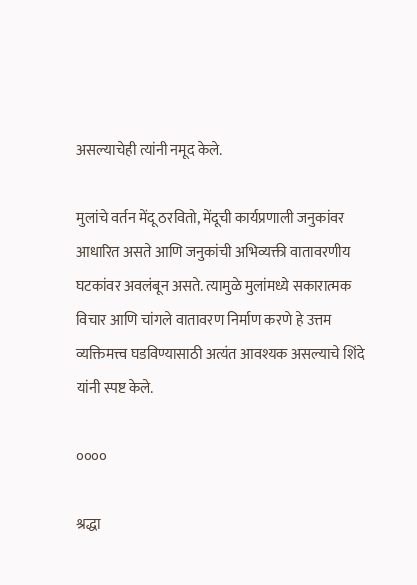असल्याचेही त्यांनी नमूद केले.

मुलांचे वर्तन मेंदू ठरवितो, मेंदूची कार्यप्रणाली जनुकांवर आधारित असते आणि जनुकांची अभिव्यक्ती वातावरणीय घटकांवर अवलंबून असते. त्यामुळे मुलांमध्ये सकारात्मक विचार आणि चांगले वातावरण निर्माण करणे हे उत्तम व्यक्तिमत्त्व घडविण्यासाठी अत्यंत आवश्यक असल्याचे शिंदे यांनी स्पष्ट केले.

००००

श्रद्धा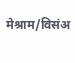मेश्राम/विसंअ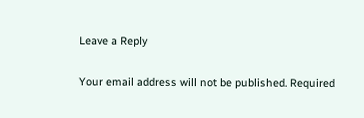Leave a Reply

Your email address will not be published. Required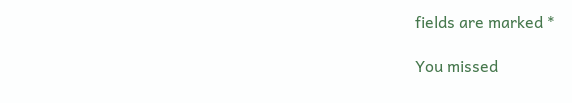fields are marked *

You missed